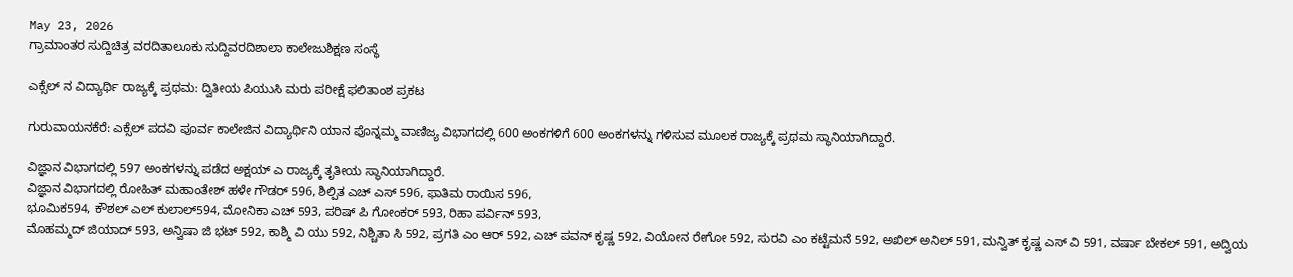May 23, 2026
ಗ್ರಾಮಾಂತರ ಸುದ್ದಿಚಿತ್ರ ವರದಿತಾಲೂಕು ಸುದ್ದಿವರದಿಶಾಲಾ ಕಾಲೇಜುಶಿಕ್ಷಣ ಸಂಸ್ಥೆ

ಎಕ್ಸೆಲ್ ನ ವಿದ್ಯಾರ್ಥಿ ರಾಜ್ಯಕ್ಕೆ ಪ್ರಥಮ: ದ್ವಿತೀಯ ಪಿಯುಸಿ ಮರು ಪರೀಕ್ಷೆ ಫಲಿತಾಂಶ ಪ್ರಕಟ

ಗುರುವಾಯನಕೆರೆ: ಎಕ್ಸೆಲ್ ಪದವಿ ಪೂರ್ವ ಕಾಲೇಜಿನ ವಿದ್ಯಾರ್ಥಿನಿ ಯಾನ ಪೊನ್ನಮ್ಮ ವಾಣಿಜ್ಯ ವಿಭಾಗದಲ್ಲಿ 600 ಅಂಕಗಳಿಗೆ 600 ಅಂಕಗಳನ್ನು ಗಳಿಸುವ ಮೂಲಕ ರಾಜ್ಯಕ್ಕೆ ಪ್ರಥಮ ಸ್ಥಾನಿಯಾಗಿದ್ದಾರೆ.

ವಿಜ್ಞಾನ ವಿಭಾಗದಲ್ಲಿ 597 ಅಂಕಗಳನ್ನು ಪಡೆದ ಅಕ್ಷಯ್ ಎ ರಾಜ್ಯಕ್ಕೆ ತೃತೀಯ ಸ್ಥಾನಿಯಾಗಿದ್ದಾರೆ.
ವಿಜ್ಞಾನ ವಿಭಾಗದಲ್ಲಿ ರೋಹಿತ್ ಮಹಾಂತೇಶ್ ಹಳೇ ಗೌಡರ್ 596, ಶಿಲ್ಪಿತ ಎಚ್ ಎಸ್ 596, ಫಾತಿಮ ರಾಯಿಸ 596,
ಭೂಮಿಕ594, ಕೌಶಲ್ ಎಲ್ ಕುಲಾಲ್594, ಮೋನಿಕಾ ಎಚ್ 593, ಪರಿಷ್ ಪಿ ಗೋಂಕರ್ 593, ರಿಹಾ ಪರ್ವಿನ್ 593,
ಮೊಹಮ್ಮದ್ ಜಿಯಾದ್ 593, ಅನ್ವಿಷಾ ಜಿ ಭಟ್ 592, ಕಾಶ್ಮಿ ವಿ ಯು 592, ನಿಶ್ಚಿತಾ ಸಿ 592, ಪ್ರಗತಿ ಎಂ ಆರ್ 592, ಎಚ್ ಪವನ್ ಕೃಷ್ಣ 592, ವಿಯೋನ ರೇಗೋ 592, ಸುರವಿ ಎಂ ಕಟ್ಟೆಮನೆ 592, ಅಖಿಲ್ ಅನಿಲ್ 591, ಮನ್ವಿತ್ ಕೃಷ್ಣ ಎಸ್ ವಿ 591, ವರ್ಷಾ ಬೇಕಲ್ 591, ಅದ್ವಿಯ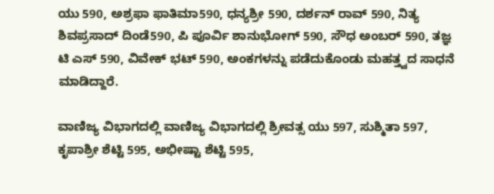ಯು 590, ಅಶ್ರಫಾ ಫಾತಿಮಾ590, ಧನ್ಯಶ್ರೀ 590, ದರ್ಶನ್ ರಾವ್ 590, ನಿತ್ಯ ಶಿವಪ್ರಸಾದ್ ದಿಂಡೆ590, ಪಿ ಪೂರ್ವಿ ಶಾನುಭೋಗ್ 590, ಸೌಧ ಅಂಬರ್ 590, ತಜ್ಞ ಟಿ ಎಸ್ 590, ವಿವೇಕ್ ಭಟ್ 590, ಅಂಕಗಳನ್ನು ಪಡೆದುಕೊಂಡು ಮಹತ್ತ್ವದ ಸಾಧನೆ ಮಾಡಿದ್ದಾರೆ.

ವಾಣಿಜ್ಯ ವಿಭಾಗದಲ್ಲಿ ವಾಣಿಜ್ಯ ವಿಭಾಗದಲ್ಲಿ ಶ್ರೀವತ್ಸ ಯು 597, ಸುಶ್ಮಿತಾ 597, ಕೃಪಾಶ್ರೀ ಶೆಟ್ಟಿ 595, ಅಭೀಷ್ಟಾ ಶೆಟ್ಟಿ 595,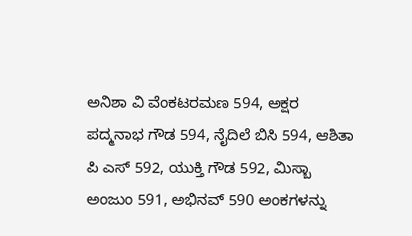ಅನಿಶಾ ವಿ ವೆಂಕಟರಮಣ 594, ಅಕ್ಷರ ಪದ್ಮನಾಭ ಗೌಡ 594, ನೈದಿಲೆ ಬಿಸಿ 594, ಆಶಿತಾ ಪಿ ಎಸ್ 592, ಯುಕ್ತಿ ಗೌಡ 592, ಮಿಸ್ಬಾ ಅಂಜುಂ 591, ಅಭಿನವ್ 590 ಅಂಕಗಳನ್ನು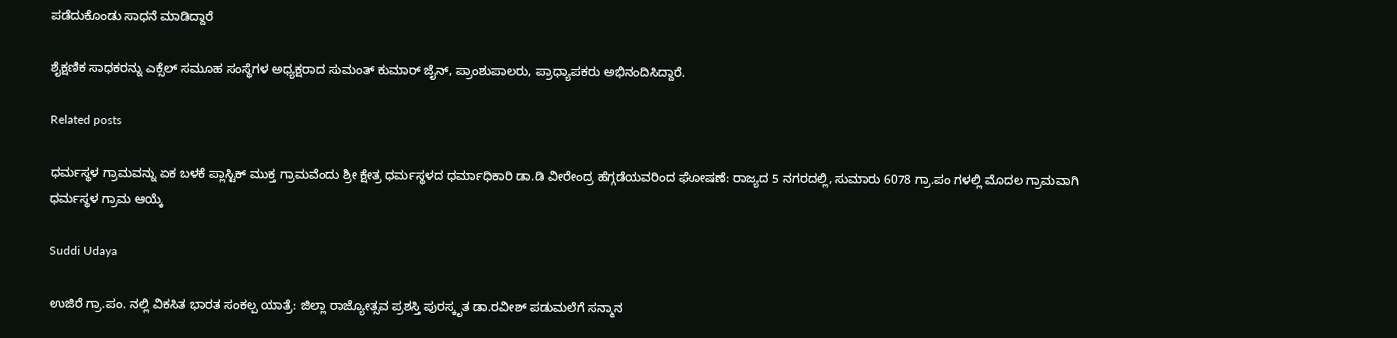ಪಡೆದುಕೊಂಡು ಸಾಧನೆ ಮಾಡಿದ್ದಾರೆ

ಶೈಕ್ಷಣಿಕ ಸಾಧಕರನ್ನು ಎಕ್ಸೆಲ್ ಸಮೂಹ ಸಂಸ್ಥೆಗಳ ಅಧ್ಯಕ್ಷರಾದ ಸುಮಂತ್ ಕುಮಾರ್ ಜೈನ್, ಪ್ರಾಂಶುಪಾಲರು, ಪ್ರಾಧ್ಯಾಪಕರು ಅಭಿನಂದಿಸಿದ್ದಾರೆ.

Related posts

ಧರ್ಮಸ್ಥಳ ಗ್ರಾಮವನ್ನು ಏಕ ಬಳಕೆ ಪ್ಲಾಸ್ಟಿಕ್ ಮುಕ್ತ ಗ್ರಾಮವೆಂದು ಶ್ರೀ ಕ್ಷೇತ್ರ ಧರ್ಮಸ್ಥಳದ ಧರ್ಮಾಧಿಕಾರಿ ಡಾ.ಡಿ ವೀರೇಂದ್ರ ಹೆಗ್ಗಡೆಯವರಿಂದ ಘೋಷಣೆ: ರಾಜ್ಯದ 5 ನಗರದಲ್ಲಿ, ಸುಮಾರು 6078 ಗ್ರಾ.ಪಂ ಗಳಲ್ಲಿ ಮೊದಲ ಗ್ರಾಮವಾಗಿ ಧರ್ಮಸ್ಥಳ ಗ್ರಾಮ ಆಯ್ಕೆ

Suddi Udaya

ಉಜಿರೆ ಗ್ರಾ.ಪಂ. ನಲ್ಲಿ ವಿಕಸಿತ ಭಾರತ ಸಂಕಲ್ಪ ಯಾತ್ರೆ: ಜಿಲ್ಲಾ ರಾಜ್ಯೋತ್ಸವ ಪ್ರಶಸ್ತಿ ಪುರಸ್ಕೃತ ಡಾ.ರವೀಶ್ ಪಡುಮಲೆಗೆ ಸನ್ಮಾನ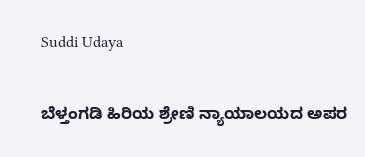Suddi Udaya

ಬೆಳ್ತಂಗಡಿ ಹಿರಿಯ ಶ್ರೇಣಿ ನ್ಯಾಯಾಲಯದ ಅಪರ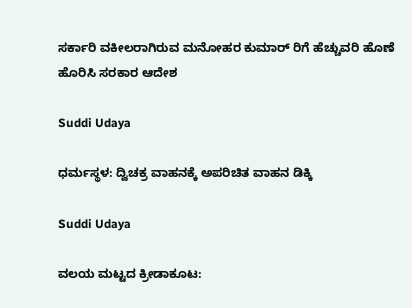ಸರ್ಕಾರಿ ವಕೀಲರಾಗಿರುವ ಮನೋಹರ ಕುಮಾರ್ ರಿಗೆ ಹೆಚ್ಚುವರಿ ಹೊಣೆ ಹೊರಿಸಿ ಸರಕಾರ ಆದೇಶ

Suddi Udaya

ಧರ್ಮಸ್ಥಳ: ದ್ವಿಚಕ್ರ ವಾಹನಕ್ಕೆ ಅಪರಿಚಿತ ವಾಹನ ಡಿಕ್ಕಿ

Suddi Udaya

ವಲಯ ಮಟ್ಟದ ಕ್ರೀಡಾಕೂಟ: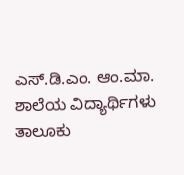ಎಸ್.ಡಿ.ಎಂ. ಆಂ.ಮಾ. ಶಾಲೆಯ ವಿದ್ಯಾರ್ಥಿಗಳು ತಾಲೂಕು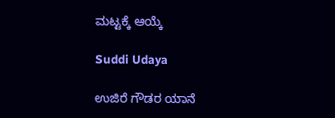ಮಟ್ಟಕ್ಕೆ ಆಯ್ಕೆ

Suddi Udaya

ಉಜಿರೆ ಗೌಡರ ಯಾನೆ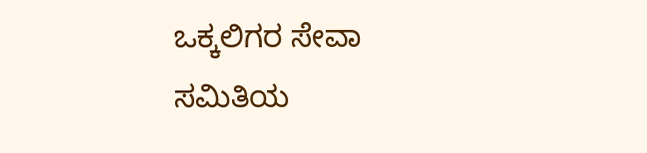ಒಕ್ಕಲಿಗರ ಸೇವಾ ಸಮಿತಿಯ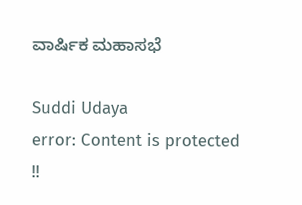ವಾರ್ಷಿಕ ಮಹಾಸಭೆ

Suddi Udaya
error: Content is protected !!